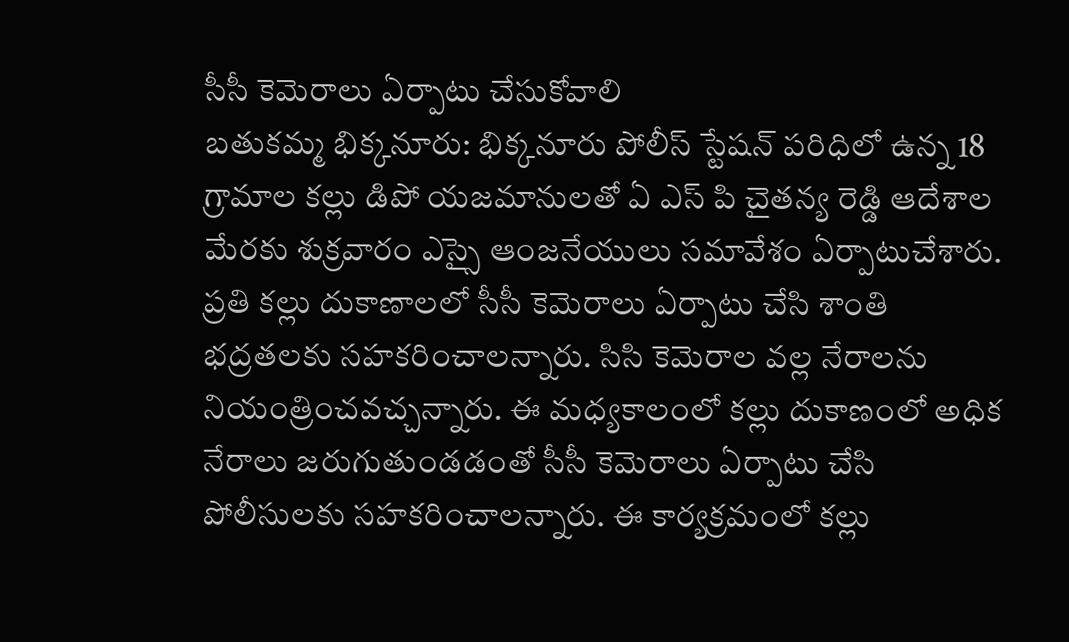సీసీ కెమెరాలు ఏర్పాటు చేసుకోవాలి
బతుకమ్మ భిక్కనూరు: భిక్కనూరు పోలీస్ స్టేషన్ పరిధిలో ఉన్న 18 గ్రామాల కల్లు డిపో యజమానులతో ఏ ఎస్ పి చైతన్య రెడ్డి ఆదేశాల మేరకు శుక్రవారం ఎస్సై ఆంజనేయులు సమావేశం ఏర్పాటుచేశారు. ప్రతి కల్లు దుకాణాలలో సీసీ కెమెరాలు ఏర్పాటు చేసి శాంతి భద్రతలకు సహకరించాలన్నారు. సిసి కెమెరాల వల్ల నేరాలను నియంత్రించవచ్చన్నారు. ఈ మధ్యకాలంలో కల్లు దుకాణంలో అధిక నేరాలు జరుగుతుండడంతో సీసీ కెమెరాలు ఏర్పాటు చేసి పోలీసులకు సహకరించాలన్నారు. ఈ కార్యక్రమంలో కల్లు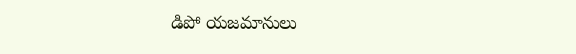డిపో యజమానులు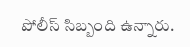పోలీస్ సిబ్బంది ఉన్నారు.